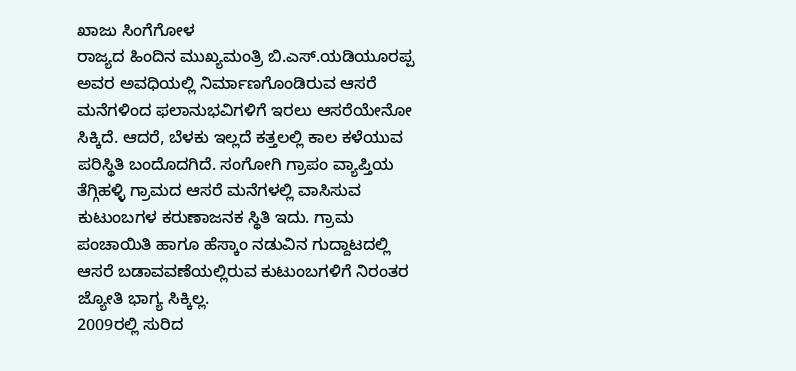ಖಾಜು ಸಿಂಗೆಗೋಳ
ರಾಜ್ಯದ ಹಿಂದಿನ ಮುಖ್ಯಮಂತ್ರಿ ಬಿ.ಎಸ್.ಯಡಿಯೂರಪ್ಪ ಅವರ ಅವಧಿಯಲ್ಲಿ ನಿರ್ಮಾಣಗೊಂಡಿರುವ ಆಸರೆ ಮನೆಗಳಿಂದ ಫಲಾನುಭವಿಗಳಿಗೆ ಇರಲು ಆಸರೆಯೇನೋ ಸಿಕ್ಕಿದೆ. ಆದರೆ, ಬೆಳಕು ಇಲ್ಲದೆ ಕತ್ತಲಲ್ಲಿ ಕಾಲ ಕಳೆಯುವ ಪರಿಸ್ಥಿತಿ ಬಂದೊದಗಿದೆ. ಸಂಗೋಗಿ ಗ್ರಾಪಂ ವ್ಯಾಪ್ತಿಯ ತೆಗ್ಗಿಹಳ್ಳಿ ಗ್ರಾಮದ ಆಸರೆ ಮನೆಗಳಲ್ಲಿ ವಾಸಿಸುವ ಕುಟುಂಬಗಳ ಕರುಣಾಜನಕ ಸ್ಥಿತಿ ಇದು. ಗ್ರಾಮ ಪಂಚಾಯಿತಿ ಹಾಗೂ ಹೆಸ್ಕಾಂ ನಡುವಿನ ಗುದ್ದಾಟದಲ್ಲಿ ಆಸರೆ ಬಡಾವವಣೆಯಲ್ಲಿರುವ ಕುಟುಂಬಗಳಿಗೆ ನಿರಂತರ ಜ್ಯೋತಿ ಭಾಗ್ಯ ಸಿಕ್ಕಿಲ್ಲ.
2009ರಲ್ಲಿ ಸುರಿದ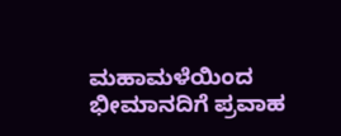ಮಹಾಮಳೆಯಿಂದ ಭೀಮಾನದಿಗೆ ಪ್ರವಾಹ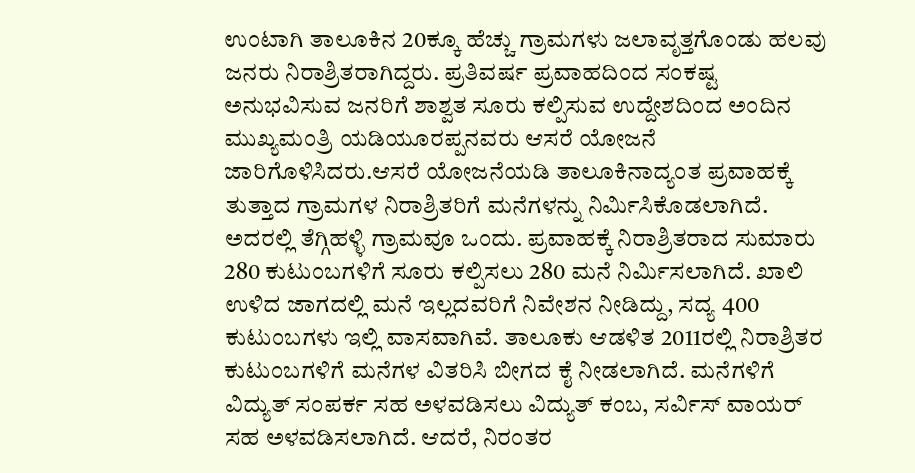ಉಂಟಾಗಿ ತಾಲೂಕಿನ 20ಕ್ಕೂ ಹೆಚ್ಚು ಗ್ರಾಮಗಳು ಜಲಾವೃತ್ತಗೊಂಡು ಹಲವು ಜನರು ನಿರಾಶ್ರಿತರಾಗಿದ್ದರು. ಪ್ರತಿವರ್ಷ ಪ್ರವಾಹದಿಂದ ಸಂಕಷ್ಟ ಅನುಭವಿಸುವ ಜನರಿಗೆ ಶಾಶ್ವತ ಸೂರು ಕಲ್ಪಿಸುವ ಉದ್ದೇಶದಿಂದ ಅಂದಿನ ಮುಖ್ಯಮಂತ್ರಿ ಯಡಿಯೂರಪ್ಪನವರು ಆಸರೆ ಯೋಜನೆ ಜಾರಿಗೊಳಿಸಿದರು.ಆಸರೆ ಯೋಜನೆಯಡಿ ತಾಲೂಕಿನಾದ್ಯಂತ ಪ್ರವಾಹಕ್ಕೆ ತುತ್ತಾದ ಗ್ರಾಮಗಳ ನಿರಾಶ್ರಿತರಿಗೆ ಮನೆಗಳನ್ನು ನಿರ್ಮಿಸಿಕೊಡಲಾಗಿದೆ. ಅದರಲ್ಲಿ ತೆಗ್ಗಿಹಳ್ಳಿ ಗ್ರಾಮವೂ ಒಂದು. ಪ್ರವಾಹಕ್ಕೆ ನಿರಾಶ್ರಿತರಾದ ಸುಮಾರು 280 ಕುಟುಂಬಗಳಿಗೆ ಸೂರು ಕಲ್ಪಿಸಲು 280 ಮನೆ ನಿರ್ಮಿಸಲಾಗಿದೆ. ಖಾಲಿ ಉಳಿದ ಜಾಗದಲ್ಲಿ ಮನೆ ಇಲ್ಲದವರಿಗೆ ನಿವೇಶನ ನೀಡಿದ್ದು, ಸದ್ಯ 400 ಕುಟುಂಬಗಳು ಇಲ್ಲಿ ವಾಸವಾಗಿವೆ. ತಾಲೂಕು ಆಡಳಿತ 2011ರಲ್ಲಿ ನಿರಾಶ್ರಿತರ ಕುಟುಂಬಗಳಿಗೆ ಮನೆಗಳ ವಿತರಿಸಿ ಬೀಗದ ಕೈ ನೀಡಲಾಗಿದೆ. ಮನೆಗಳಿಗೆ ವಿದ್ಯುತ್ ಸಂಪರ್ಕ ಸಹ ಅಳವಡಿಸಲು ವಿದ್ಯುತ್ ಕಂಬ, ಸರ್ವಿಸ್ ವಾಯರ್ ಸಹ ಅಳವಡಿಸಲಾಗಿದೆ. ಆದರೆ, ನಿರಂತರ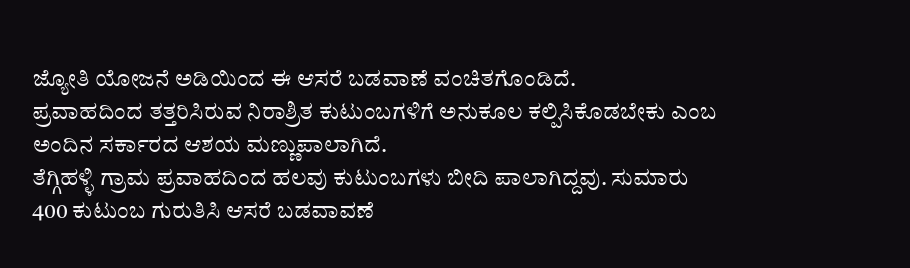ಜ್ಯೋತಿ ಯೋಜನೆ ಅಡಿಯಿಂದ ಈ ಆಸರೆ ಬಡವಾಣೆ ವಂಚಿತಗೊಂಡಿದೆ.
ಪ್ರವಾಹದಿಂದ ತತ್ತರಿಸಿರುವ ನಿರಾಶ್ರಿತ ಕುಟುಂಬಗಳಿಗೆ ಅನುಕೂಲ ಕಲ್ಪಿಸಿಕೊಡಬೇಕು ಎಂಬ ಅಂದಿನ ಸರ್ಕಾರದ ಆಶಯ ಮಣ್ಣುಪಾಲಾಗಿದೆ.
ತೆಗ್ಗಿಹಳ್ಳಿ ಗ್ರಾಮ ಪ್ರವಾಹದಿಂದ ಹಲವು ಕುಟುಂಬಗಳು ಬೀದಿ ಪಾಲಾಗಿದ್ದವು. ಸುಮಾರು 400 ಕುಟುಂಬ ಗುರುತಿಸಿ ಆಸರೆ ಬಡವಾವಣೆ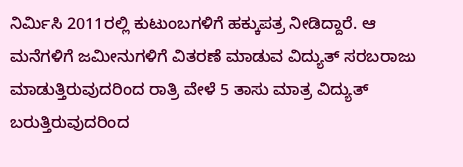ನಿರ್ಮಿಸಿ 2011ರಲ್ಲಿ ಕುಟುಂಬಗಳಿಗೆ ಹಕ್ಕುಪತ್ರ ನೀಡಿದ್ದಾರೆ. ಆ ಮನೆಗಳಿಗೆ ಜಮೀನುಗಳಿಗೆ ವಿತರಣೆ ಮಾಡುವ ವಿದ್ಯುತ್ ಸರಬರಾಜು ಮಾಡುತ್ತಿರುವುದರಿಂದ ರಾತ್ರಿ ವೇಳೆ 5 ತಾಸು ಮಾತ್ರ ವಿದ್ಯುತ್ ಬರುತ್ತಿರುವುದರಿಂದ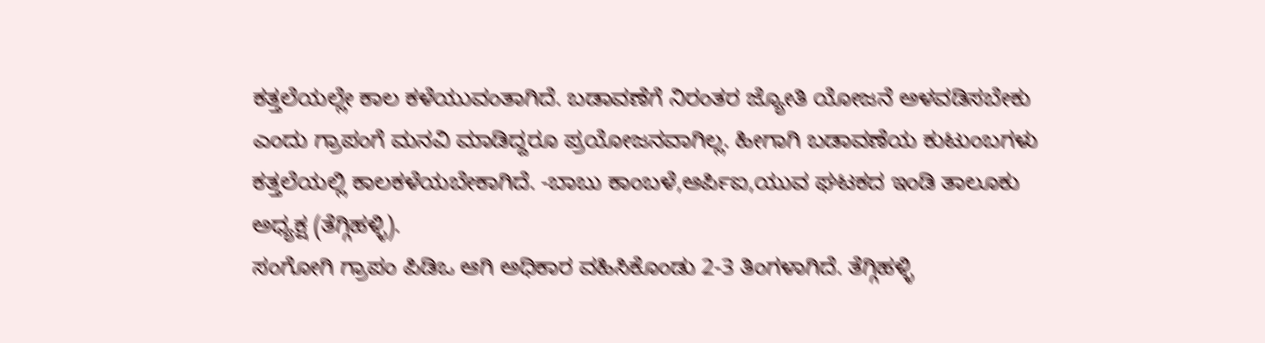ಕತ್ತಲೆಯಲ್ಲೇ ಕಾಲ ಕಳೆಯುವಂತಾಗಿದೆ. ಬಡಾವಣೆಗೆ ನಿರಂತರ ಜ್ಯೋತಿ ಯೋಜನೆ ಅಳವಡಿಸಬೇಕು ಎಂದು ಗ್ರಾಪಂಗೆ ಮನವಿ ಮಾಡಿದ್ದರೂ ಪ್ರಯೋಜನವಾಗಿಲ್ಲ. ಹೀಗಾಗಿ ಬಡಾವಣೆಯ ಕುಟುಂಬಗಳು ಕತ್ತಲೆಯಲ್ಲಿ ಕಾಲಕಳೆಯಬೇಕಾಗಿದೆ. -ಬಾಬು ಕಾಂಬಳೆ,ಆರ್ಪಿಐ,ಯುವ ಘಟಕದ ಇಂಡಿ ತಾಲೂಕು ಅಧ್ಯಕ್ಷ (ತೆಗ್ಗಿಹಳ್ಳಿ).
ಸಂಗೋಗಿ ಗ್ರಾಪಂ ಪಿಡಿಒ ಆಗಿ ಅಧಿಕಾರ ವಹಿಸಿಕೊಂಡು 2-3 ತಿಂಗಳಾಗಿದೆ. ತೆಗ್ಗಿಹಳ್ಳಿ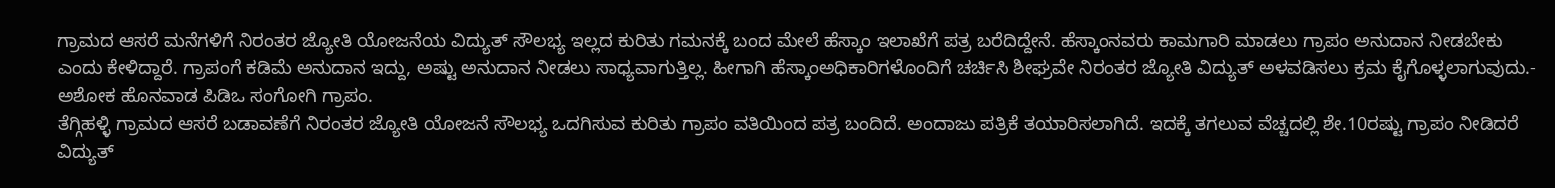ಗ್ರಾಮದ ಆಸರೆ ಮನೆಗಳಿಗೆ ನಿರಂತರ ಜ್ಯೋತಿ ಯೋಜನೆಯ ವಿದ್ಯುತ್ ಸೌಲಭ್ಯ ಇಲ್ಲದ ಕುರಿತು ಗಮನಕ್ಕೆ ಬಂದ ಮೇಲೆ ಹೆಸ್ಕಾಂ ಇಲಾಖೆಗೆ ಪತ್ರ ಬರೆದಿದ್ದೇನೆ. ಹೆಸ್ಕಾಂನವರು ಕಾಮಗಾರಿ ಮಾಡಲು ಗ್ರಾಪಂ ಅನುದಾನ ನೀಡಬೇಕು ಎಂದು ಕೇಳಿದ್ದಾರೆ. ಗ್ರಾಪಂಗೆ ಕಡಿಮೆ ಅನುದಾನ ಇದ್ದು, ಅಷ್ಟು ಅನುದಾನ ನೀಡಲು ಸಾಧ್ಯವಾಗುತ್ತಿಲ್ಲ. ಹೀಗಾಗಿ ಹೆಸ್ಕಾಂಅಧಿಕಾರಿಗಳೊಂದಿಗೆ ಚರ್ಚಿಸಿ ಶೀಘ್ರವೇ ನಿರಂತರ ಜ್ಯೋತಿ ವಿದ್ಯುತ್ ಅಳವಡಿಸಲು ಕ್ರಮ ಕೈಗೊಳ್ಳಲಾಗುವುದು.- ಅಶೋಕ ಹೊನವಾಡ ಪಿಡಿಒ ಸಂಗೋಗಿ ಗ್ರಾಪಂ.
ತೆಗ್ಗಿಹಳ್ಳಿ ಗ್ರಾಮದ ಆಸರೆ ಬಡಾವಣೆಗೆ ನಿರಂತರ ಜ್ಯೋತಿ ಯೋಜನೆ ಸೌಲಭ್ಯ ಒದಗಿಸುವ ಕುರಿತು ಗ್ರಾಪಂ ವತಿಯಿಂದ ಪತ್ರ ಬಂದಿದೆ. ಅಂದಾಜು ಪತ್ರಿಕೆ ತಯಾರಿಸಲಾಗಿದೆ. ಇದಕ್ಕೆ ತಗಲುವ ವೆಚ್ಚದಲ್ಲಿ ಶೇ.10ರಷ್ಟು ಗ್ರಾಪಂ ನೀಡಿದರೆ ವಿದ್ಯುತ್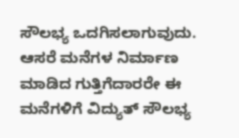ಸೌಲಭ್ಯ ಒದಗಿಸಲಾಗುವುದು. ಆಸರೆ ಮನೆಗಳ ನಿರ್ಮಾಣ ಮಾಡಿದ ಗುತ್ತಿಗೆದಾರರೇ ಈ ಮನೆಗಳಿಗೆ ವಿದ್ಯುತ್ ಸೌಲಭ್ಯ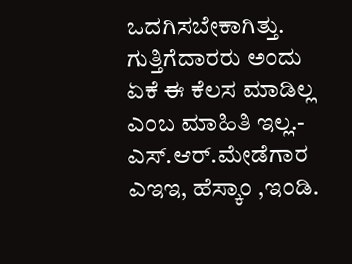ಒದಗಿಸಬೇಕಾಗಿತ್ತು. ಗುತ್ತಿಗೆದಾರರು ಅಂದು ಏಕೆ ಈ ಕೆಲಸ ಮಾಡಿಲ್ಲ ಎಂಬ ಮಾಹಿತಿ ಇಲ್ಲ.- ಎಸ್.ಆರ್.ಮೇಡೆಗಾರ ಎಇಇ, ಹೆಸ್ಕಾಂ ,ಇಂಡಿ.